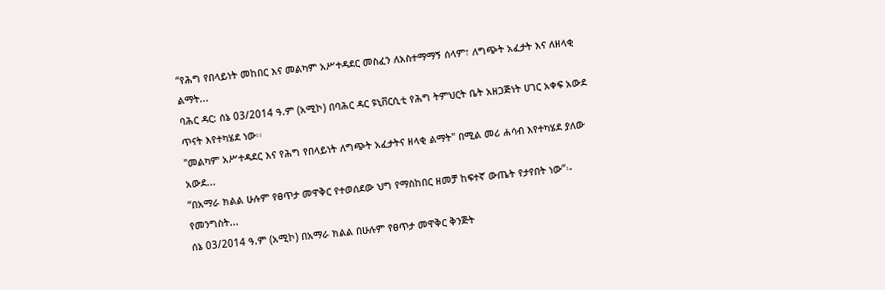“የሕግ የበላይነት መከበር እና መልካም አሥተዳደር መስፈን ለአስተማማኝ ሰላም፣ ለግጭት አፈታት እና ለዘላቂ ልማት...
ባሕር ዳር: ሰኔ 03/2014 ዓ.ም (አሚኮ) በባሕር ዳር ዩኒቨርሲቲ የሕግ ትምህርት ቤት አዘጋጅነት ሀገር አቀፍ አውደ ጥናት እየተካሄደ ነው፡፡
"መልካም አሥተዳደር እና የሕግ የበላይነት ለግጭት አፈታትና ዘላቂ ልማት" በሚል መሪ ሐሳብ እየተካሄደ ያለው አውደ...
“በአማራ ክልል ሁሉም የፀጥታ መዋቅር የተወሰደው ህግ የማስከበር ዘመቻ ከፍተኛ ውጤት የታየበት ነው”፡- የመንግስት...
ሰኔ 03/2014 ዓ.ም (አሚኮ) በአማራ ክልል በሁሉም የፀጥታ መዋቅር ቅንጅት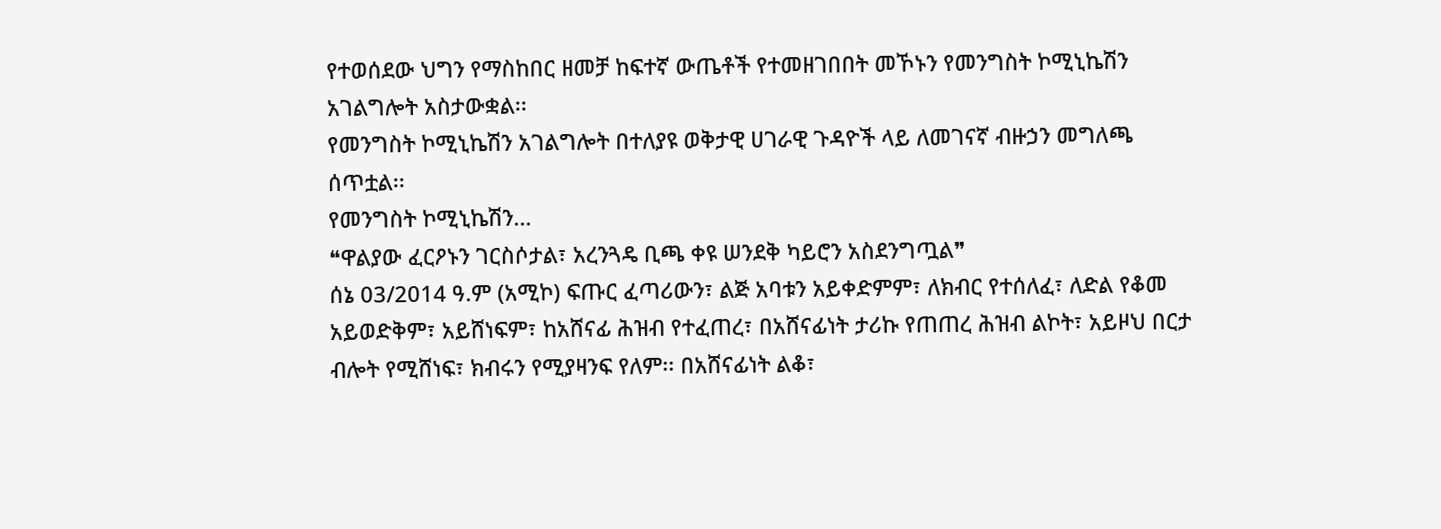የተወሰደው ህግን የማስከበር ዘመቻ ከፍተኛ ውጤቶች የተመዘገበበት መኾኑን የመንግስት ኮሚኒኬሽን አገልግሎት አስታውቋል፡፡
የመንግስት ኮሚኒኬሽን አገልግሎት በተለያዩ ወቅታዊ ሀገራዊ ጉዳዮች ላይ ለመገናኛ ብዙኃን መግለጫ ሰጥቷል፡፡
የመንግስት ኮሚኒኬሽን...
❝ዋልያው ፈርዖኑን ገርስሶታል፣ አረንጓዴ ቢጫ ቀዩ ሠንደቅ ካይሮን አስደንግጧል❞
ሰኔ 03/2014 ዓ.ም (አሚኮ) ፍጡር ፈጣሪውን፣ ልጅ አባቱን አይቀድምም፣ ለክብር የተሰለፈ፣ ለድል የቆመ አይወድቅም፣ አይሸነፍም፣ ከአሸናፊ ሕዝብ የተፈጠረ፣ በአሸናፊነት ታሪኩ የጠጠረ ሕዝብ ልኮት፣ አይዞህ በርታ ብሎት የሚሸነፍ፣ ክብሩን የሚያዛንፍ የለም፡፡ በአሸናፊነት ልቆ፣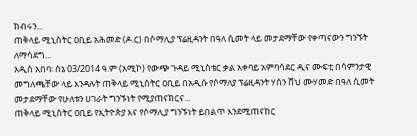ክብሩን...
ጠቅላይ ሚኒስትር ዐቢይ አሕመድ (ዶ.ር) በሶማሊያ ፕሬዚዳንት በዓለ ሲመት ላይ መታደማቸው የቀጣናውን ግንኙት ለማሳደግ...
አዲስ አበባ፡ ሰኔ 03/2014 ዓ.ም (አሚኮ) የውጭ ጉዳይ ሚኒስቴር ቃል አቀባይ አምባሳደር ዲና ሙፍቲ በሳምንታዊ መግለጫቸው ላይ እንዳሉት ጠቅላይ ሚኒስትር ዐቢይ በአዲሱ የሶማለያ ፕሬዚዳንት ሃሰን ሸህ ሙሃመድ በዓለ ሲመት መታደማቸው የሁለቱን ሀገራት ግንኙነት የሚያጠናክርና...
ጠቅላይ ሚኒስትር ዐቢይ የኢትዮጵያ እና የሶማሊያ ግንኙነት ይበልጥ እንደሚጠናከር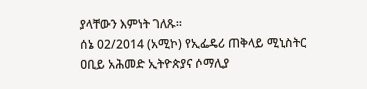ያላቸውን እምነት ገለጹ።
ሰኔ 02/2014 (አሚኮ) የኢፌዴሪ ጠቅላይ ሚኒስትር ዐቢይ አሕመድ ኢትዮጵያና ሶማሊያ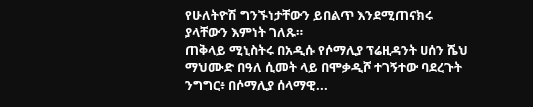የሁለትዮሽ ግንኙነታቸውን ይበልጥ እንደሚጠናክሩ ያላቸውን እምነት ገለጹ።
ጠቅላይ ሚኒስትሩ በአዲሱ የሶማሊያ ፕሬዚዳንት ሀሰን ሼህ ማህሙድ በዓለ ሲመት ላይ በሞቃዲሾ ተገኝተው ባደረጉት ንግግር፥ በሶማሊያ ሰላማዊ...